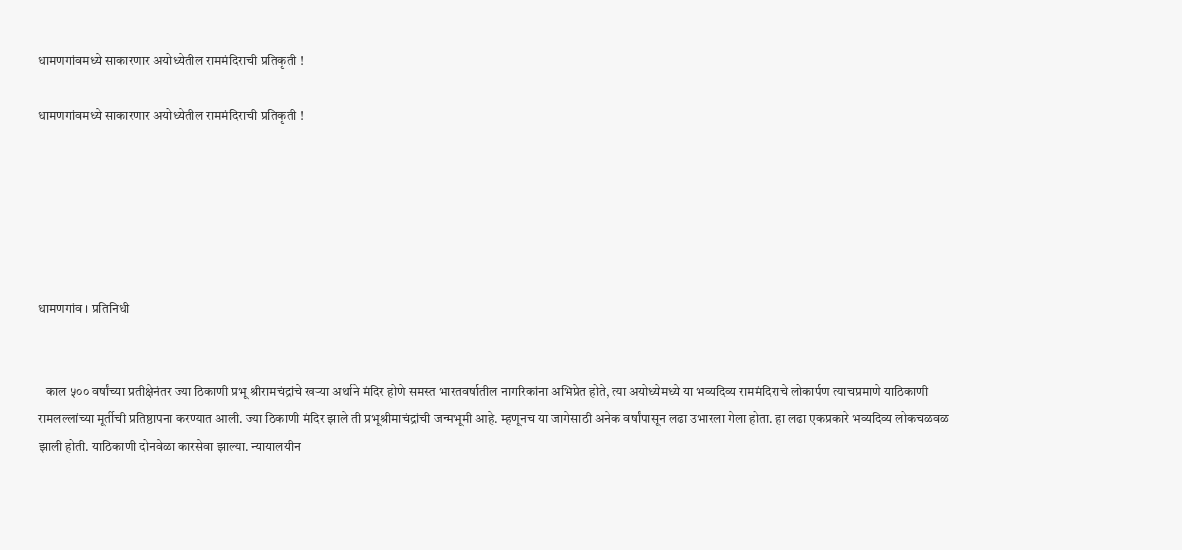धामणगांवमध्ये साकारणार अयोध्येतील राममंदिराची प्रतिकृती !

धामणगांवमध्ये साकारणार अयोध्येतील राममंदिराची प्रतिकृती !






धामणगांव । प्रतिनिधी


   काल ५०० वर्षांच्या प्रतीक्षेनंतर ज्या ठिकाणी प्रभू श्रीरामचंद्रांचे खऱ्या अर्थाने मंदिर होणे समस्त भारतवर्षातील नागरिकांना अभिप्रेत होते, त्या अयोध्येमध्ये या भव्यदिव्य राममंदिराचे लोकार्पण त्याचप्रमाणे याठिकाणी रामलल्लांच्या मूर्तीची प्रतिष्ठापना करण्यात आली. ज्या ठिकाणी मंदिर झाले ती प्रभूश्रीमाचंद्रांची जन्मभूमी आहे. म्हणूनच या जागेसाठी अनेक वर्षांपासून लढा उभारला गेला होता. हा लढा एकप्रकारे भव्यदिव्य लोकचळवळ झाली होती. याठिकाणी दोनवेळा कारसेवा झाल्या. न्यायालयीन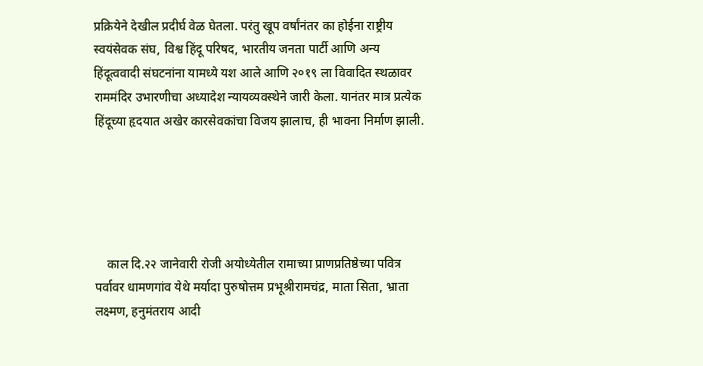प्रक्रियेने देखील प्रदीर्घ वेळ घेतला. परंतु खूप वर्षांनंतर का होईना राष्ट्रीय स्वयंसेवक संघ, विश्व हिंदू परिषद, भारतीय जनता पार्टी आणि अन्य हिंदूत्ववादी संघटनांना यामध्ये यश आले आणि २०१९ ला विवादित स्थळावर राममंदिर उभारणीचा अध्यादेश न्यायव्यवस्थेने जारी केला. यानंतर मात्र प्रत्येक हिंदूच्या हृदयात अखेर कारसेवकांचा विजय झालाच, ही भावना निर्माण झाली.





    काल दि.२२ जानेवारी रोजी अयोध्येतील रामाच्या प्राणप्रतिष्ठेच्या पवित्र पर्वावर धामणगांव येथे मर्यादा पुरुषोत्तम प्रभूश्रीरामचंद्र, माता सिता, भ्राता लक्ष्मण, हनुमंतराय आदी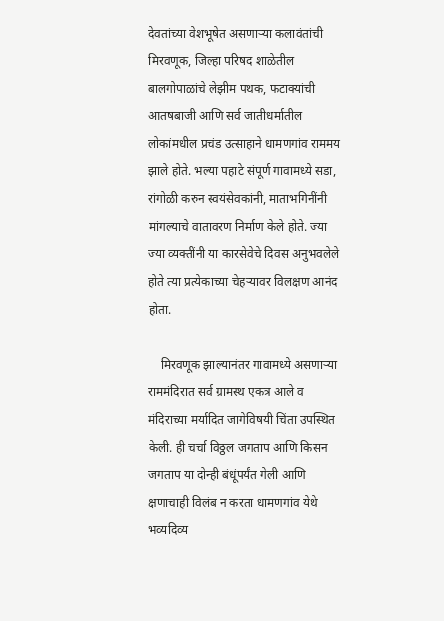देवतांच्या वेशभूषेत असणाऱ्या कलावंतांची मिरवणूक, जिल्हा परिषद शाळेतील बालगोपाळांचे लेझीम पथक, फटाक्यांची आतषबाजी आणि सर्व जातीधर्मातील लोकांमधील प्रचंड उत्साहाने धामणगांव राममय झाले होते. भल्या पहाटे संपूर्ण गावामध्ये सडा, रांगोळी करुन स्वयंसेवकांनी, माताभगिनींनी मांगल्याचे वातावरण निर्माण केले होते. ज्या ज्या व्यक्तींनी या कारसेवेचे दिवस अनुभवलेले होते त्या प्रत्येकाच्या चेहऱ्यावर विलक्षण आनंद होता.

    मिरवणूक झाल्यानंतर गावामध्ये असणाऱ्या राममंदिरात सर्व ग्रामस्थ एकत्र आले व मंदिराच्या मर्यादित जागेविषयी चिंता उपस्थित केली. ही चर्चा विठ्ठल जगताप आणि किसन जगताप या दोन्ही बंधूंपर्यंत गेली आणि क्षणाचाही विलंब न करता धामणगांव येथे भव्यदिव्य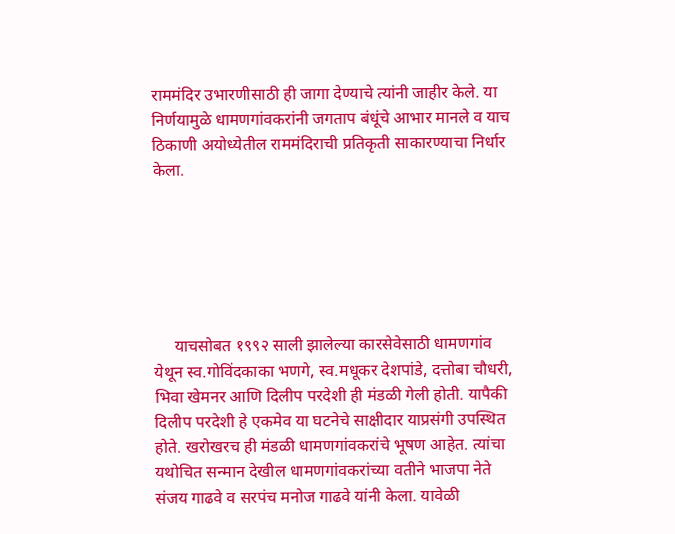राममंदिर उभारणीसाठी ही जागा देण्याचे त्यांनी जाहीर केले. या निर्णयामुळे धामणगांवकरांनी जगताप बंधूंचे आभार मानले व याच ठिकाणी अयोध्येतील राममंदिराची प्रतिकृती साकारण्याचा निर्धार केला.






     याचसोबत १९९२ साली झालेल्या कारसेवेसाठी धामणगांव येथून स्व.गोविंदकाका भणगे, स्व.मधूकर देशपांडे, दत्तोबा चौधरी, भिवा खेमनर आणि दिलीप परदेशी ही मंडळी गेली होती. यापैकी दिलीप परदेशी हे एकमेव या घटनेचे साक्षीदार याप्रसंगी उपस्थित होते. खरोखरच ही मंडळी धामणगांवकरांचे भूषण आहेत. त्यांचा यथोचित सन्मान देखील धामणगांवकरांच्या वतीने भाजपा नेते संजय गाढवे व सरपंच मनोज गाढवे यांनी केला. यावेळी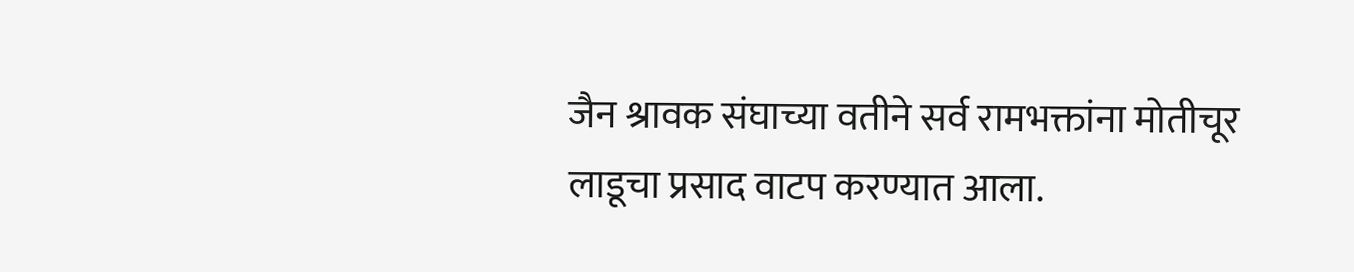जैन श्रावक संघाच्या वतीने सर्व रामभक्तांना मोतीचूर लाडूचा प्रसाद वाटप करण्यात आला.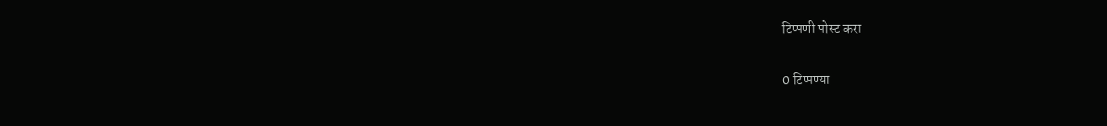टिप्पणी पोस्ट करा

0 टिप्पण्या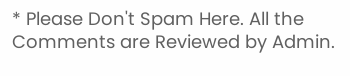* Please Don't Spam Here. All the Comments are Reviewed by Admin.